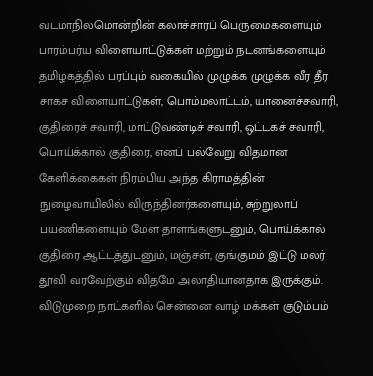வடமாநிலமொன்றின் கலாச்சாரப் பெருமைகளையும் பாரம்பர்ய விளையாட்டுக்கள் மற்றும் நடனங்களையும் தமிழகத்தில் பரப்பும் வகையில் முழுக்க முழுக்க வீர தீர சாகச விளையாட்டுகள், பொம்மலாட்டம், யானைச்சவாரி, குதிரைச் சவாரி, மாட்டுவண்டிச் சவாரி, ஒட்டகச் சவாரி, பொய்க்கால் குதிரை, எனப் பல்வேறு விதமான கேளிக்கைகள் நிரம்பிய அந்த கிராமத்தின் நுழைவாயிலில் விருந்தினர்களையும், சுற்றுலாப் பயணிகளையும் மேள தாளங்களுடனும், பொய்க்கால் குதிரை ஆட்டத்துடனும், மஞ்சள், குங்குமம் இட்டு மலர் தூவி வரவேற்கும் விதமே அலாதியானதாக இருக்கும். விடுமுறை நாட்களில் சென்னை வாழ் மக்கள் குடும்பம்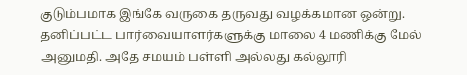குடும்பமாக இங்கே வருகை தருவது வழக்கமான ஒன்று. தனிப்பட்ட பார்வையாளர்களுக்கு மாலை 4 மணிக்கு மேல் அனுமதி. அதே சமயம் பள்ளி அல்லது கல்லூரி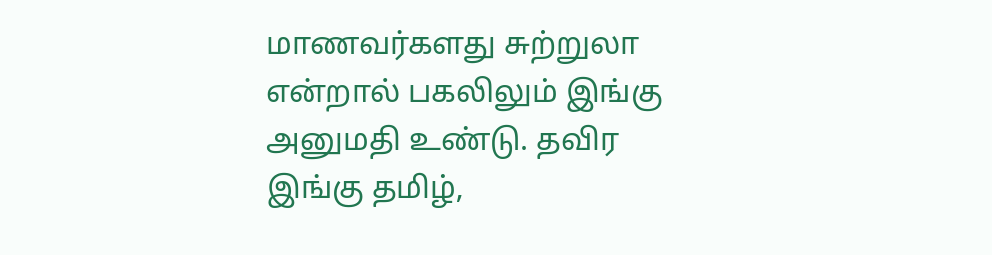மாணவர்களது சுற்றுலா என்றால் பகலிலும் இங்கு அனுமதி உண்டு. தவிர இங்கு தமிழ்,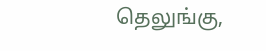தெலுங்கு,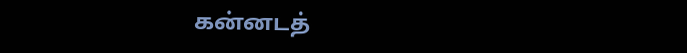கன்னடத்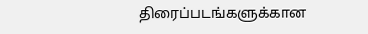திரைப்படங்களுக்கான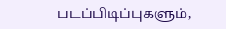படப்பிடிப்புகளும்,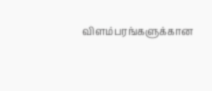விளம்பரங்களுக்கான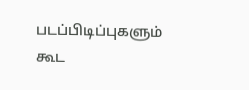படப்பிடிப்புகளும் கூட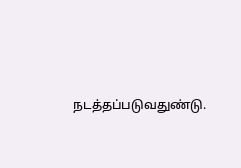நடத்தப்படுவதுண்டு.